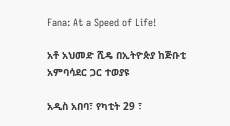Fana: At a Speed of Life!

አቶ አህመድ ሺዴ በኢትዮጵያ ከጅቡቲ አምባሳደር ጋር ተወያዩ

አዲስ አበባ፣ የካቲት 29 ፣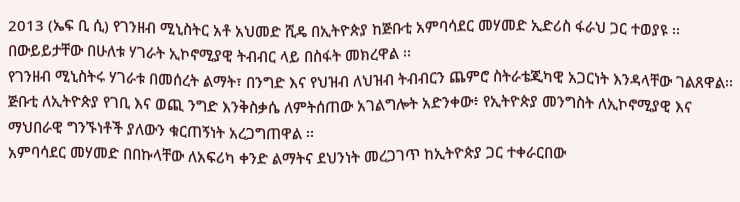2013 (ኤፍ ቢ ሲ) የገንዘብ ሚኒስትር አቶ አህመድ ሺዴ በኢትዮጵያ ከጅቡቲ አምባሳደር መሃመድ ኢድሪስ ፋራህ ጋር ተወያዩ ፡፡
በውይይታቸው በሁለቱ ሃገራት ኢኮኖሚያዊ ትብብር ላይ በስፋት መክረዋል ፡፡
የገንዘብ ሚኒስትሩ ሃገራቱ በመሰረት ልማት፣ በንግድ እና የህዝብ ለህዝብ ትብብርን ጨምሮ ስትራቴጂካዊ አጋርነት እንዳላቸው ገልጸዋል፡፡
ጅቡቲ ለኢትዮጵያ የገቢ እና ወጪ ንግድ እንቅስቃሴ ለምትሰጠው አገልግሎት አድንቀው፥ የኢትዮጵያ መንግስት ለኢኮኖሚያዊ እና ማህበራዊ ግንኙነቶች ያለውን ቁርጠኝነት አረጋግጠዋል ፡፡
አምባሳደር መሃመድ በበኩላቸው ለአፍሪካ ቀንድ ልማትና ደህንነት መረጋገጥ ከኢትዮጵያ ጋር ተቀራርበው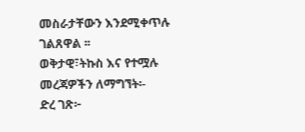መስራታቸውን እንደሚቀጥሉ ገልጸዋል ፡፡
ወቅታዊ፣ትኩስ እና የተሟሉ መረጃዎችን ለማግኘት፡-
ድረ ገጽ፦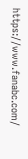https://www.fanabc.com/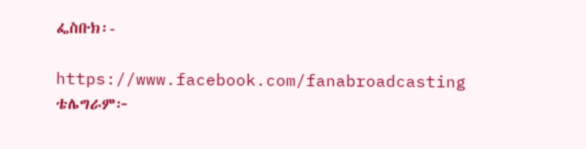ፌስቡክ፡-

https://www.facebook.com/fanabroadcasting
ቴሌግራም፦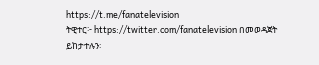https://t.me/fanatelevision
ትዊተር፦ https://twitter.com/fanatelevision በመወዳጀት ይከታተሉን፡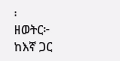፡
ዘወትር፦ ከእኛ ጋር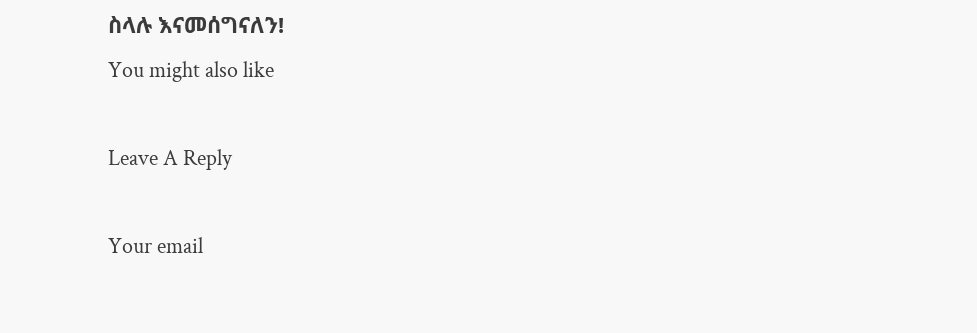ስላሉ እናመሰግናለን!
You might also like

Leave A Reply

Your email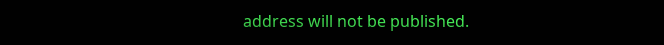address will not be published.